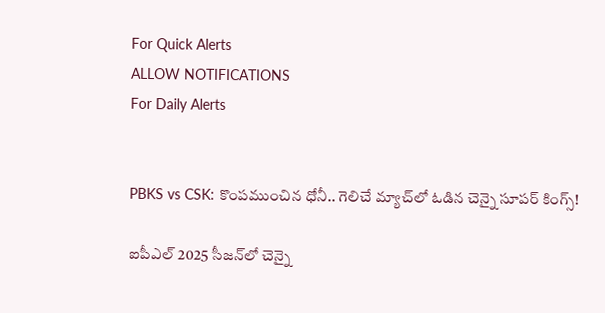For Quick Alerts
ALLOW NOTIFICATIONS
For Daily Alerts


PBKS vs CSK: కొంపముంచిన ధోనీ.. గెలిచే మ్యాచ్‌లో ఓడిన చెన్నై సూపర్ కింగ్స్!

ఐపీఎల్ 2025 సీజన్‌లో చెన్నై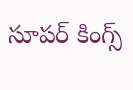సూపర్ కింగ్స్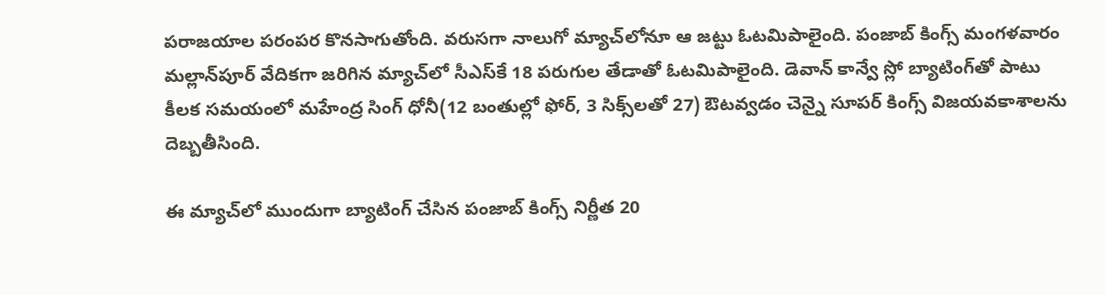పరాజయాల పరంపర కొనసాగుతోంది. వరుసగా నాలుగో మ్యాచ్‌లోనూ ఆ జట్టు ఓటమిపాలైంది. పంజాబ్ కింగ్స్ మంగళవారం మల్లాన్‌పూర్ వేదికగా జరిగిన మ్యాచ్‌లో సీఎస్‌కే 18 పరుగుల తేడాతో ఓటమిపాలైంది. డెవాన్ కాన్వే స్లో బ్యాటింగ్‌‌తో పాటు కీలక సమయంలో మహేంద్ర సింగ్ ధోనీ(12 బంతుల్లో ఫోర్, 3 సిక్స్‌లతో 27) ఔటవ్వడం చెన్నై సూపర్ కింగ్స్ విజయవకాశాలను దెబ్బతీసింది.

ఈ మ్యాచ్‌లో ముందుగా బ్యాటింగ్ చేసిన పంజాబ్ కింగ్స్ నిర్ణీత 20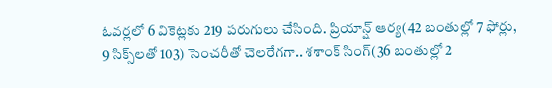ఓవర్లలో 6 వికెట్లకు 219 పరుగులు చేసింది. ప్రియాన్ష్ ఆర్య(42 బంతుల్లో 7 ఫోర్లు, 9 సిక్స్‌లతో 103) సెంచరీతో చెలరేగగా.. శశాంక్ సింగ్(36 బంతుల్లో 2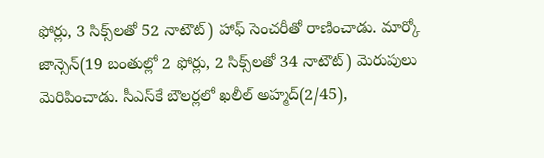ఫోర్లు, 3 సిక్స్‌లతో 52 నాటౌట్) హాఫ్ సెంచరీతో రాణించాడు. మార్కో జాన్సెన్(19 బంతుల్లో 2 ఫోర్లు, 2 సిక్స్‌లతో 34 నాటౌట్) మెరుపులు మెరిపించాడు. సీఎస్‌కే బౌలర్లలో ఖలీల్ అహ్మద్(2/45),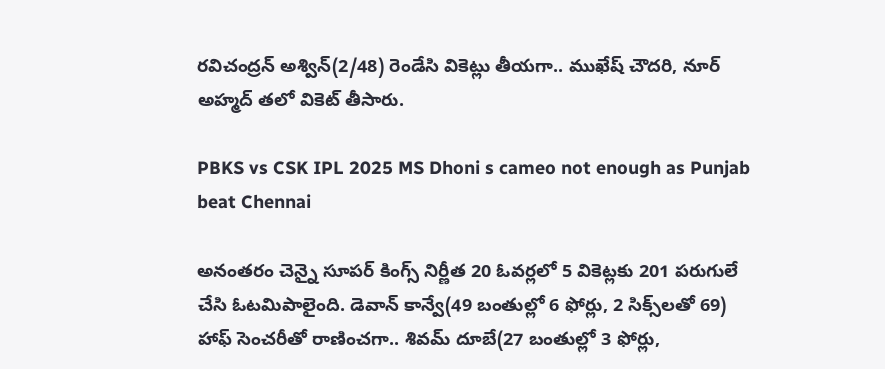రవిచంద్రన్ అశ్విన్(2/48) రెండేసి వికెట్లు తీయగా.. ముఖేష్ చౌదరి, నూర్ అహ్మద్ తలో వికెట్ తీసారు.

PBKS vs CSK IPL 2025 MS Dhoni s cameo not enough as Punjab beat Chennai

అనంతరం చెన్నై సూపర్ కింగ్స్ నిర్ణీత 20 ఓవర్లలో 5 వికెట్లకు 201 పరుగులే చేసి ఓటమిపాలైంది. డెవాన్ కాన్వే(49 బంతుల్లో 6 ఫోర్లు, 2 సిక్స్‌లతో 69) హాఫ్ సెంచరీతో రాణించగా.. శివమ్ దూబే(27 బంతుల్లో 3 ఫోర్లు,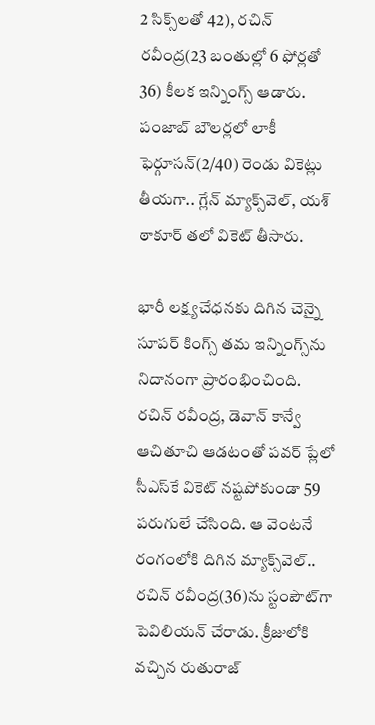2 సిక్స్‌లతో 42), రచిన్ రవీంద్ర(23 బంతుల్లో 6 ఫోర్లతో 36) కీలక ఇన్నింగ్స్ ఆడారు. పంజాబ్ బౌలర్లలో లాకీ ఫెర్గూసన్(2/40) రెండు వికెట్లు తీయగా.. గ్లేన్ మ్యాక్స్‌వెల్, యశ్ ఠాకూర్ తలో వికెట్ తీసారు.

భారీ లక్ష్యచేధనకు దిగిన చెన్నై సూపర్ కింగ్స్ తమ ఇన్నింగ్స్‌ను నిదానంగా ప్రారంభించింది. రచిన్ రవీంద్ర, డెవాన్ కాన్వే ఆచితూచి ఆడటంతో పవర్ ప్లేలో సీఎస్‌కే వికెట్ నష్టపోకుండా 59 పరుగులే చేసింది. ఆ వెంటనే రంగంలోకి దిగిన మ్యాక్స్‌వెల్.. రచిన్ రవీంద్ర(36)ను స్టంపౌట్‌గా పెవిలియన్ చేరాడు. క్రీజులోకి వచ్చిన రుతురాజ్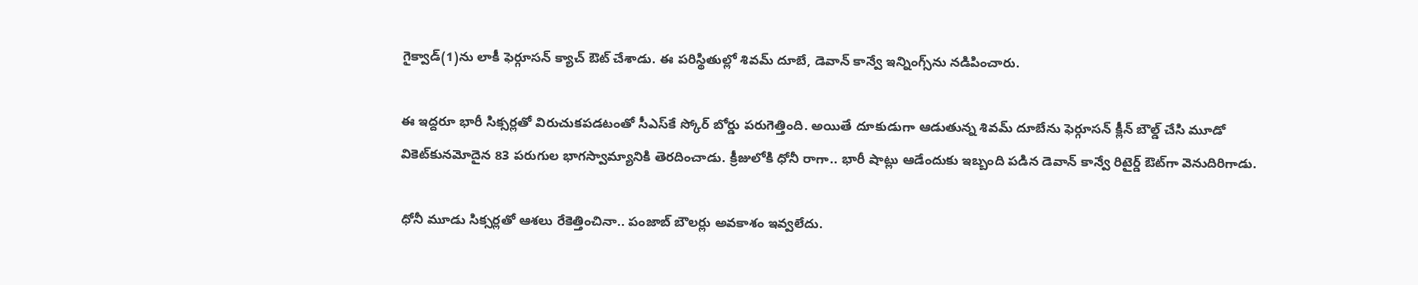గైక్వాడ్‌(1)ను లాకీ ఫెర్గూసన్ క్యాచ్ ఔట్ చేశాడు. ఈ పరిస్థితుల్లో శివమ్ దూబే, డెవాన్ కాన్వే ఇన్నింగ్స్‌ను నడిపించారు.

ఈ ఇద్దరూ భారీ సిక్సర్లతో విరుచుకపడటంతో సీఎస్‌కే స్కోర్ బోర్డు పరుగెత్తింది. అయితే దూకుడుగా ఆడుతున్న శివమ్ దూబేను ఫెర్గూసన్ క్లీన్ బౌల్డ్ చేసి మూడో వికెట్‌కునమోదైన 83 పరుగుల భాగస్వామ్యానికి తెరదించాడు. క్రీజులోకి ధోనీ రాగా.. భారీ షాట్లు ఆడేందుకు ఇబ్బంది పడిన డెవాన్ కాన్వే రిటైర్డ్ ఔట్‌గా వెనుదిరిగాడు.

ధోనీ మూడు సిక్సర్లతో ఆశలు రేకెత్తించినా.. పంజాబ్ బౌలర్లు అవకాశం ఇవ్వలేదు.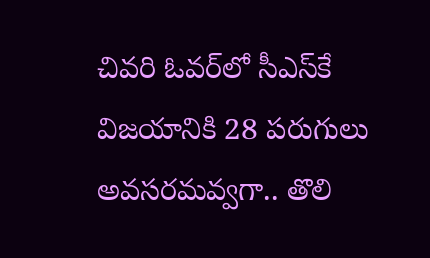చివరి ఓవర్‌లో సీఎస్‌కే విజయానికి 28 పరుగులు అవసరమవ్వగా.. తొలి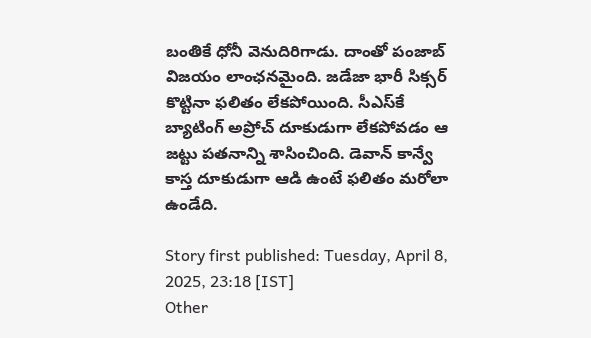బంతికే ధోనీ వెనుదిరిగాడు. దాంతో పంజాబ్ విజయం లాంఛనమైంది. జడేజా భారీ సిక్సర్ కొట్టినా ఫలితం లేకపోయింది. సీఎస్‌కే బ్యాటింగ్ అప్రోచ్ దూకుడుగా లేకపోవడం ఆ జట్టు పతనాన్ని శాసించింది. డెవాన్ కాన్వే కాస్త దూకుడుగా ఆడి ఉంటే ఫలితం మరోలా ఉండేది.

Story first published: Tuesday, April 8, 2025, 23:18 [IST]
Other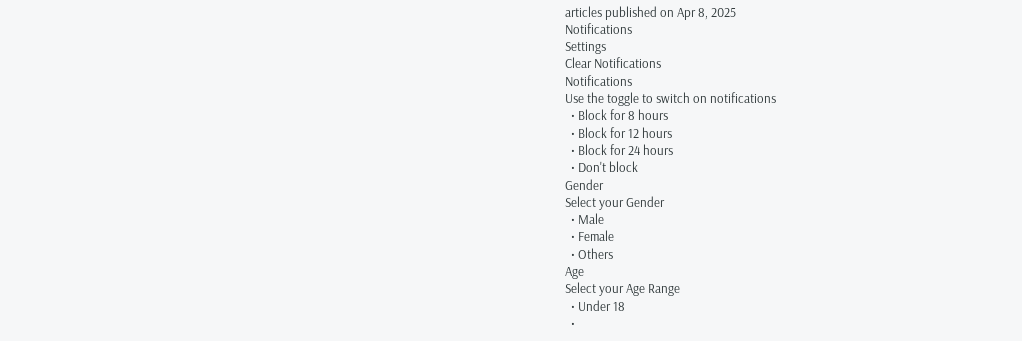articles published on Apr 8, 2025
Notifications
Settings
Clear Notifications
Notifications
Use the toggle to switch on notifications
  • Block for 8 hours
  • Block for 12 hours
  • Block for 24 hours
  • Don't block
Gender
Select your Gender
  • Male
  • Female
  • Others
Age
Select your Age Range
  • Under 18
  •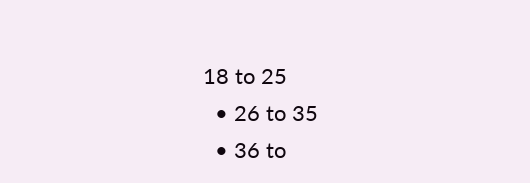18 to 25
  • 26 to 35
  • 36 to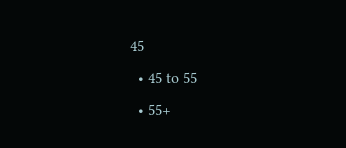45
  • 45 to 55
  • 55+